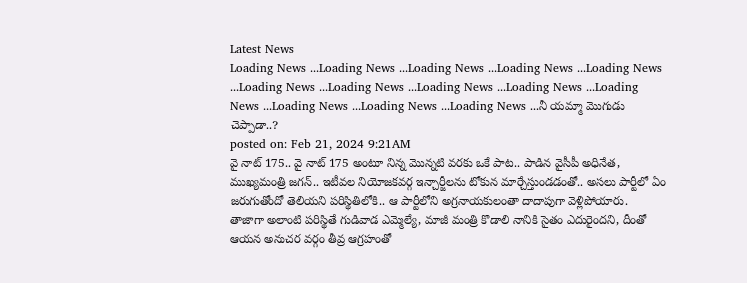Latest News
Loading News ...Loading News ...Loading News ...Loading News ...Loading News ...Loading News ...Loading News ...Loading News ...Loading News ...Loading News ...Loading News ...Loading News ...Loading News ...నీ యమ్మా మొగుడు చెప్పాడా..?
posted on: Feb 21, 2024 9:21AM
వై నాట్ 175.. వై నాట్ 175 అంటూ నిన్న మొన్నటి వరకు ఒకే పాట.. పాడిన వైసీపీ అధినేత, ముఖ్యమంత్రి జగన్.. ఇటీవల నియోజకవర్గ ఇన్చార్జీలను టోకున మార్చేస్తుండడంతో.. అసలు పార్టీలో ఏం జరుగుతోందో తెలియని పరిస్థితిలోకి.. ఆ పార్టీలోని అగ్రనాయకులంతా దాదాపుగా వెళ్లిపోయారు.
తాజాగా అలాంటి పరిస్థితే గుడివాడ ఎమ్మెల్యే, మాజీ మంత్రి కొడాలి నానికి సైతం ఎదురైందని, దీంతో ఆయన అనుచర వర్గం తీవ్ర ఆగ్రహంతో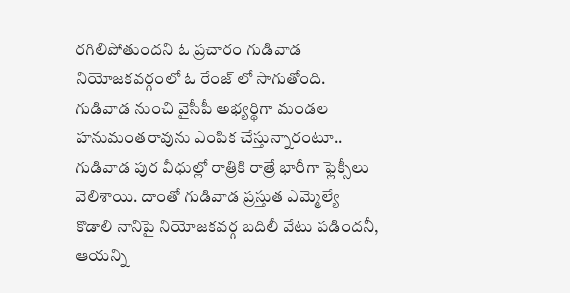రగిలిపోతుందని ఓ ప్రచారం గుడివాడ నియోజకవర్గంలో ఓ రేంజ్ లో సాగుతోంది. గుడివాడ నుంచి వైసీపీ అభ్యర్థిగా మండల హనుమంతరావును ఎంపిక చేస్తున్నారంటూ.. గుడివాడ పుర వీధుల్లో రాత్రికి రాత్రే భారీగా ఫ్లెక్సీలు వెలిశాయి. దాంతో గుడివాడ ప్రస్తుత ఎమ్మెల్యే కొడాలి నానిపై నియోజకవర్గ బదిలీ వేటు పడిందనీ, ఆయన్ని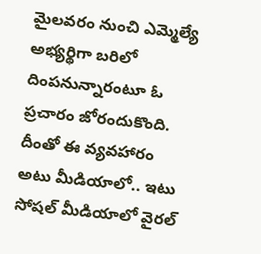మైలవరం నుంచి ఎమ్మెల్యే అభ్యర్థిగా బరిలో దింపనున్నారంటూ ఓ ప్రచారం జోరందుకొంది. దీంతో ఈ వ్యవహారం అటు మీడియాలో.. ఇటు సోషల్ మీడియాలో వైరల్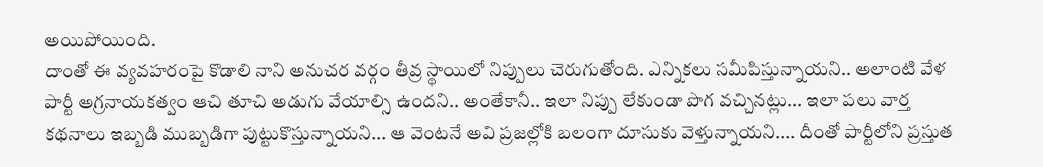అయిపోయింది.
దాంతో ఈ వ్యవహరంపై కొడాలి నాని అనుచర వర్గం తీవ్ర స్థాయిలో నిప్పులు చెరుగుతోంది. ఎన్నికలు సమీపిస్తున్నాయని.. అలాంటి వేళ పార్టీ అగ్రనాయకత్వం ఆచి తూచి అడుగు వేయాల్సి ఉందని.. అంతేకానీ.. ఇలా నిప్పు లేకుండా పొగ వచ్చినట్లు... ఇలా పలు వార్త కథనాలు ఇబ్బడి ముబ్బడిగా పుట్టుకొస్తున్నాయని... ఆ వెంటనే అవి ప్రజల్లోకి బలంగా దూసుకు వెళ్తున్నాయని.... దీంతో పార్టీలోని ప్రస్తుత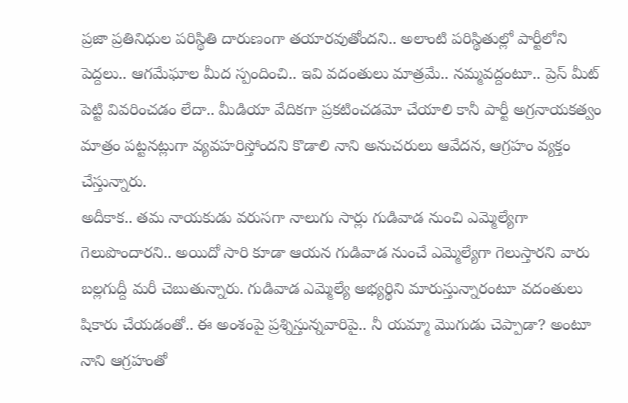ప్రజా ప్రతినిధుల పరిస్థితి దారుణంగా తయారవుతోందని.. అలాంటి పరిస్థితుల్లో పార్టీలోని పెద్దలు.. ఆగమేఘాల మీద స్పందించి.. ఇవి వదంతులు మాత్రమే.. నమ్మవద్దంటూ.. ప్రెస్ మీట్ పెట్టి వివరించడం లేదా.. మీడియా వేదికగా ప్రకటించడమో చేయాలి కానీ పార్టీ అగ్రనాయకత్వం మాత్రం పట్టనట్లుగా వ్యవహరిస్తోందని కొడాలి నాని అనుచరులు ఆవేదన, ఆగ్రహం వ్యక్తం చేస్తున్నారు.
అదీకాక.. తమ నాయకుడు వరుసగా నాలుగు సార్లు గుడివాడ నుంచి ఎమ్మెల్యేగా గెలుపొందారని.. అయిదో సారి కూడా ఆయన గుడివాడ నుంచే ఎమ్మెల్యేగా గెలుస్తారని వారు బల్లగుద్దీ మరీ చెబుతున్నారు. గుడివాడ ఎమ్మెల్యే అభ్యర్థిని మారుస్తున్నారంటూ వదంతులు షికారు చేయడంతో.. ఈ అంశంపై ప్రశ్నిస్తున్నవారిపై.. నీ యమ్మా మొగుడు చెప్పాడా? అంటూ నాని ఆగ్రహంతో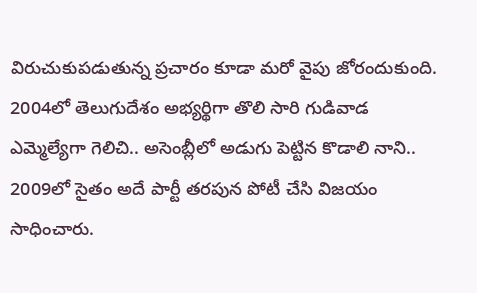విరుచుకుపడుతున్న ప్రచారం కూడా మరో వైపు జోరందుకుంది.
2004లో తెలుగుదేశం అభ్యర్థిగా తొలి సారి గుడివాడ ఎమ్మెల్యేగా గెలిచి.. అసెంబ్లీలో అడుగు పెట్టిన కొడాలి నాని.. 2009లో సైతం అదే పార్టీ తరపున పోటీ చేసి విజయం సాధించారు.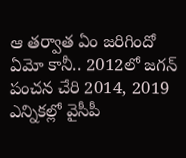ఆ తర్వాత ఏం జరిగిందో ఏమో కానీ.. 2012లో జగన్ పంచన చేరి 2014, 2019 ఎన్నికల్లో వైసీపీ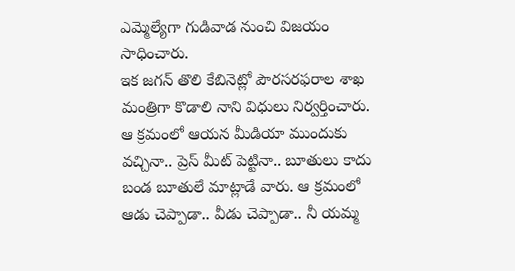ఎమ్మెల్యేగా గుడివాడ నుంచి విజయం సాధించారు.
ఇక జగన్ తొలి కేబినెట్లో పౌరసరఫరాల శాఖ మంత్రిగా కొడాలి నాని విధులు నిర్వర్తించారు. ఆ క్రమంలో ఆయన మీడియా ముందుకు వచ్చినా.. ప్రెస్ మీట్ పెట్టినా.. బూతులు కాదు బండ బూతులే మాట్లాడే వారు. ఆ క్రమంలో ఆడు చెప్పాడా.. వీడు చెప్పాడా.. నీ యమ్మ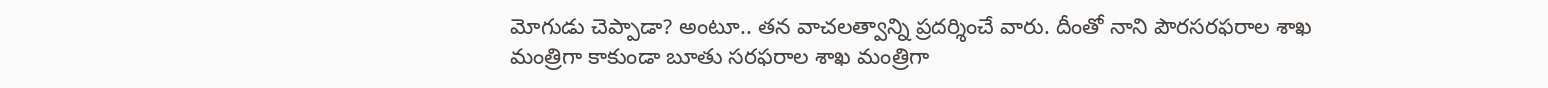మోగుడు చెప్పాడా? అంటూ.. తన వాచలత్వాన్ని ప్రదర్శించే వారు. దీంతో నాని పౌరసరఫరాల శాఖ మంత్రిగా కాకుండా బూతు సరఫరాల శాఖ మంత్రిగా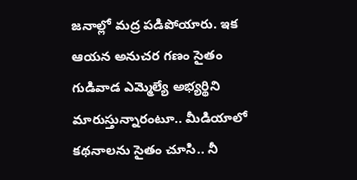జనాల్లో మద్ర పడిపోయారు. ఇక ఆయన అనుచర గణం సైతం గుడివాడ ఎమ్మెల్యే అభ్యర్థిని మారుస్తున్నారంటూ.. మీడియాలో కథనాలను సైతం చూసి.. నీ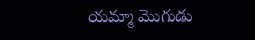యమ్మా మొగుడు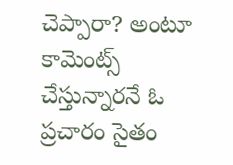చెప్పారా? అంటూ కామెంట్స్ చేస్తున్నారనే ఓ ప్రచారం సైతం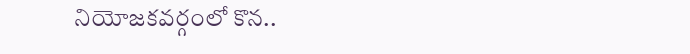నియోజకవర్గంలో కొన..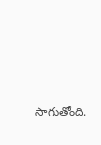సాగుతోంది.